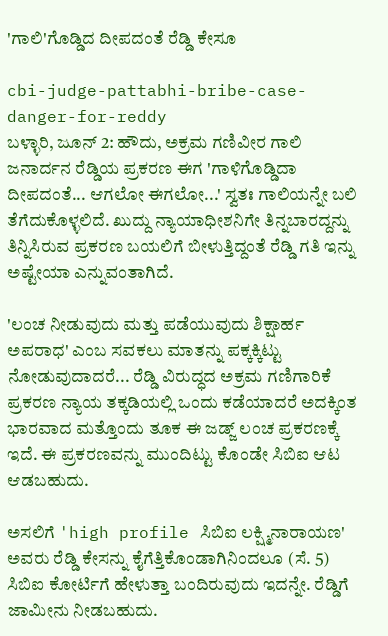'ಗಾಲಿ'ಗೊಡ್ಡಿದ ದೀಪದಂತೆ ರೆಡ್ಡಿ ಕೇಸೂ

cbi-judge-pattabhi-bribe-case-danger-for-reddy
ಬಳ್ಳಾರಿ, ಜೂನ್ 2: ಹೌದು, ಅಕ್ರಮ ಗಣಿವೀರ ಗಾಲಿ ಜನಾರ್ದನ ರೆಡ್ಡಿಯ ಪ್ರಕರಣ ಈಗ 'ಗಾಳಿಗೊಡ್ಡಿದಾ ದೀಪದಂತೆ... ಆಗಲೋ ಈಗಲೋ...' ಸ್ವತಃ ಗಾಲಿಯನ್ನೇ ಬಲಿ ತೆಗೆದುಕೊಳ್ಳಲಿದೆ. ಖುದ್ದು ನ್ಯಾಯಾಧೀಶನಿಗೇ ತಿನ್ನಬಾರದ್ದನ್ನು ತಿನ್ನಿಸಿರುವ ಪ್ರಕರಣ ಬಯಲಿಗೆ ಬೀಳುತ್ತಿದ್ದಂತೆ ರೆಡ್ಡಿ ಗತಿ ಇನ್ನು ಅಷ್ಟೇಯಾ ಎನ್ನುವಂತಾಗಿದೆ.

'ಲಂಚ ನೀಡುವುದು ಮತ್ತು ಪಡೆಯುವುದು ಶಿಕ್ಷಾರ್ಹ ಅಪರಾಧ' ಎಂಬ ಸವಕಲು ಮಾತನ್ನು ಪಕ್ಕಕ್ಕಿಟ್ಟು ನೋಡುವುದಾದರೆ... ರೆಡ್ಡಿ ವಿರುದ್ಧದ ಅಕ್ರಮ ಗಣಿಗಾರಿಕೆ ಪ್ರಕರಣ ನ್ಯಾಯ ತಕ್ಕಡಿಯಲ್ಲಿ ಒಂದು ಕಡೆಯಾದರೆ ಅದಕ್ಕಿಂತ ಭಾರವಾದ ಮತ್ತೊಂದು ತೂಕ ಈ ಜಡ್ಜ್ ಲಂಚ ಪ್ರಕರಣಕ್ಕೆ ಇದೆ. ಈ ಪ್ರಕರಣವನ್ನು ಮುಂದಿಟ್ಟು ಕೊಂಡೇ ಸಿಬಿಐ ಆಟ ಆಡಬಹುದು.

ಅಸಲಿಗೆ 'high profile ಸಿಬಿಐ ಲಕ್ಷ್ಮಿನಾರಾಯಣ' ಅವರು ರೆಡ್ಡಿ ಕೇಸನ್ನು ಕೈಗೆತ್ತಿಕೊಂಡಾಗಿನಿಂದಲೂ (ಸೆ. 5) ಸಿಬಿಐ ಕೋರ್ಟಿಗೆ ಹೇಳುತ್ತಾ ಬಂದಿರುವುದು ಇದನ್ನೇ. ರೆಡ್ಡಿಗೆ ಜಾಮೀನು ನೀಡಬಹುದು.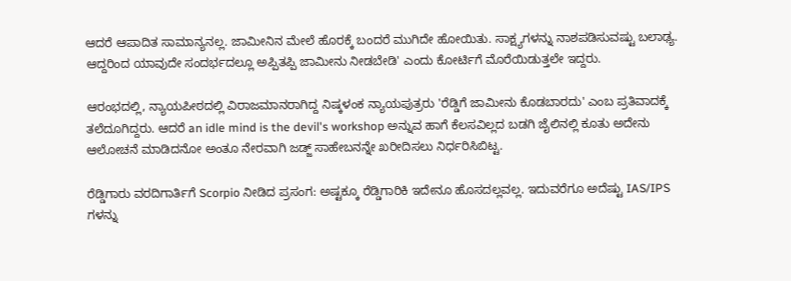ಆದರೆ ಆಪಾದಿತ ಸಾಮಾನ್ಯನಲ್ಲ. ಜಾಮೀನಿನ ಮೇಲೆ ಹೊರಕ್ಕೆ ಬಂದರೆ ಮುಗಿದೇ ಹೋಯಿತು. ಸಾಕ್ಷ್ಯಗಳನ್ನು ನಾಶಪಡಿಸುವಷ್ಟು ಬಲಾಢ್ಯ. ಆದ್ದರಿಂದ ಯಾವುದೇ ಸಂದರ್ಭದಲ್ಲೂ ಅಪ್ಪಿತಪ್ಪಿ ಜಾಮೀನು ನೀಡಬೇಡಿ' ಎಂದು ಕೋರ್ಟಿಗೆ ಮೊರೆಯಿಡುತ್ತಲೇ ಇದ್ದರು.

ಆರಂಭದಲ್ಲಿ, ನ್ಯಾಯಪೀಠದಲ್ಲಿ ವಿರಾಜಮಾನರಾಗಿದ್ದ ನಿಷ್ಕಳಂಕ ನ್ಯಾಯಪುತ್ರರು 'ರೆಡ್ಡಿಗೆ ಜಾಮೀನು ಕೊಡಬಾರದು' ಎಂಬ ಪ್ರತಿವಾದಕ್ಕೆ ತಲೆದೂಗಿದ್ದರು. ಆದರೆ an idle mind is the devil's workshop ಅನ್ನುವ ಹಾಗೆ ಕೆಲಸವಿಲ್ಲದ ಬಡಗಿ ಜೈಲಿನಲ್ಲಿ ಕೂತು ಅದೇನು ಆಲೋಚನೆ ಮಾಡಿದನೋ ಅಂತೂ ನೇರವಾಗಿ ಜಡ್ಜ್ ಸಾಹೇಬನನ್ನೇ ಖರೀದಿಸಲು ನಿರ್ಧರಿಸಿಬಿಟ್ಟ.

ರೆಡ್ಡಿಗಾರು ವರದಿಗಾರ್ತಿಗೆ Scorpio ನೀಡಿದ ಪ್ರಸಂಗ: ಅಷ್ಟಕ್ಕೂ ರೆಡ್ಡಿಗಾರಿಕಿ ಇದೇನೂ ಹೊಸದಲ್ಲವಲ್ಲ. ಇದುವರೆಗೂ ಅದೆಷ್ಟು IAS/IPS ಗಳನ್ನು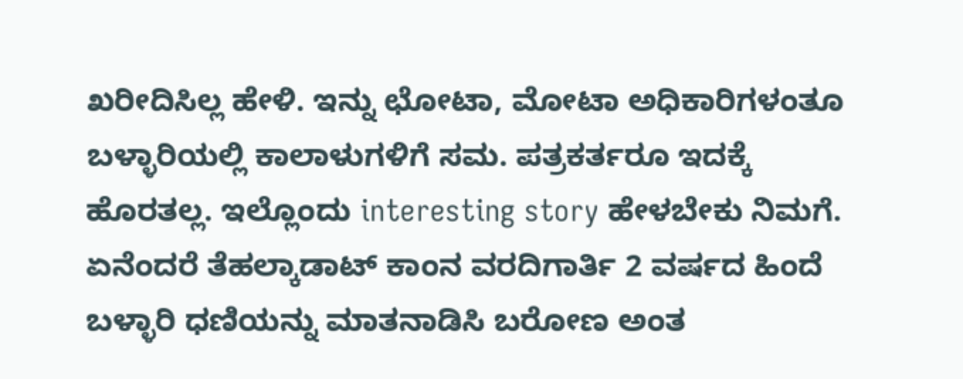ಖರೀದಿಸಿಲ್ಲ ಹೇಳಿ. ಇನ್ನು ಛೋಟಾ, ಮೋಟಾ ಅಧಿಕಾರಿಗಳಂತೂ ಬಳ್ಳಾರಿಯಲ್ಲಿ ಕಾಲಾಳುಗಳಿಗೆ ಸಮ. ಪತ್ರಕರ್ತರೂ ಇದಕ್ಕೆ ಹೊರತಲ್ಲ. ಇಲ್ಲೊಂದು interesting story ಹೇಳಬೇಕು ನಿಮಗೆ. ಏನೆಂದರೆ ತೆಹಲ್ಕಾಡಾಟ್ ಕಾಂನ ವರದಿಗಾರ್ತಿ 2 ವರ್ಷದ ಹಿಂದೆ ಬಳ್ಳಾರಿ ಧಣಿಯನ್ನು ಮಾತನಾಡಿಸಿ ಬರೋಣ ಅಂತ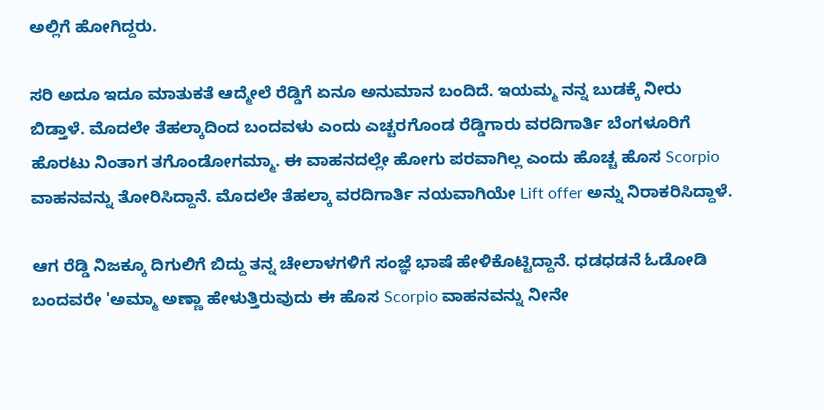ಅಲ್ಲಿಗೆ ಹೋಗಿದ್ದರು.

ಸರಿ ಅದೂ ಇದೂ ಮಾತುಕತೆ ಆದ್ಮೇಲೆ ರೆಡ್ಡಿಗೆ ಏನೂ ಅನುಮಾನ ಬಂದಿದೆ. ಇಯಮ್ಮ ನನ್ನ ಬುಡಕ್ಕೆ ನೀರು ಬಿಡ್ತಾಳೆ. ಮೊದಲೇ ತೆಹಲ್ಕಾದಿಂದ ಬಂದವಳು ಎಂದು ಎಚ್ಚರಗೊಂಡ ರೆಡ್ಡಿಗಾರು ವರದಿಗಾರ್ತಿ ಬೆಂಗಳೂರಿಗೆ ಹೊರಟು ನಿಂತಾಗ ತಗೊಂಡೋಗಮ್ಮಾ. ಈ ವಾಹನದಲ್ಲೇ ಹೋಗು ಪರವಾಗಿಲ್ಲ ಎಂದು ಹೊಚ್ಚ ಹೊಸ Scorpio ವಾಹನವನ್ನು ತೋರಿಸಿದ್ದಾನೆ. ಮೊದಲೇ ತೆಹಲ್ಕಾ ವರದಿಗಾರ್ತಿ ನಯವಾಗಿಯೇ Lift offer ಅನ್ನು ನಿರಾಕರಿಸಿದ್ದಾಳೆ.

ಆಗ ರೆಡ್ಡಿ ನಿಜಕ್ಕೂ ದಿಗುಲಿಗೆ ಬಿದ್ದು ತನ್ನ ಚೇಲಾಳಗಳಿಗೆ ಸಂಜ್ಞೆ ಭಾಷೆ ಹೇಳಿಕೊಟ್ಟಿದ್ದಾನೆ. ಧಡಧಡನೆ ಓಡೋಡಿ ಬಂದವರೇ 'ಅಮ್ಮಾ ಅಣ್ಣಾ ಹೇಳುತ್ತಿರುವುದು ಈ ಹೊಸ Scorpio ವಾಹನವನ್ನು ನೀನೇ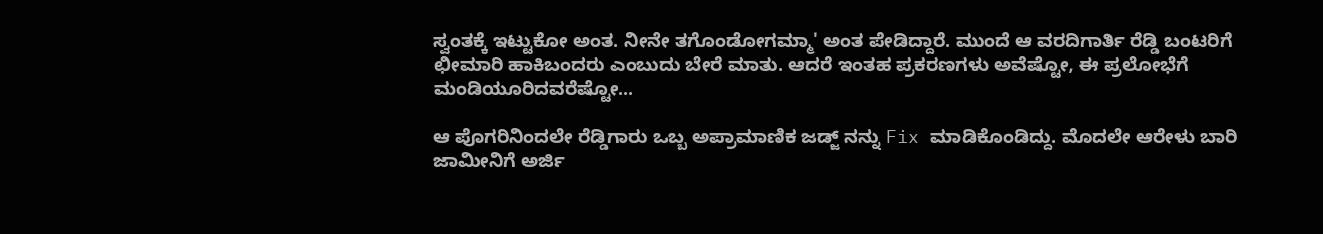ಸ್ವಂತಕ್ಕೆ ಇಟ್ಟುಕೋ ಅಂತ. ನೀನೇ ತಗೊಂಡೋಗಮ್ಮಾ' ಅಂತ ಪೇಡಿದ್ದಾರೆ. ಮುಂದೆ ಆ ವರದಿಗಾರ್ತಿ ರೆಡ್ಡಿ ಬಂಟರಿಗೆ ಛೀಮಾರಿ ಹಾಕಿಬಂದರು ಎಂಬುದು ಬೇರೆ ಮಾತು. ಆದರೆ ಇಂತಹ ಪ್ರಕರಣಗಳು ಅವೆಷ್ಟೋ, ಈ ಪ್ರಲೋಭೆಗೆ ಮಂಡಿಯೂರಿದವರೆಷ್ಟೋ...

ಆ ಪೊಗರಿನಿಂದಲೇ ರೆಡ್ಡಿಗಾರು ಒಬ್ಬ ಅಪ್ರಾಮಾಣಿಕ ಜಡ್ಜ್ ನನ್ನು Fix ಮಾಡಿಕೊಂಡಿದ್ದು. ಮೊದಲೇ ಆರೇಳು ಬಾರಿ ಜಾಮೀನಿಗೆ ಅರ್ಜಿ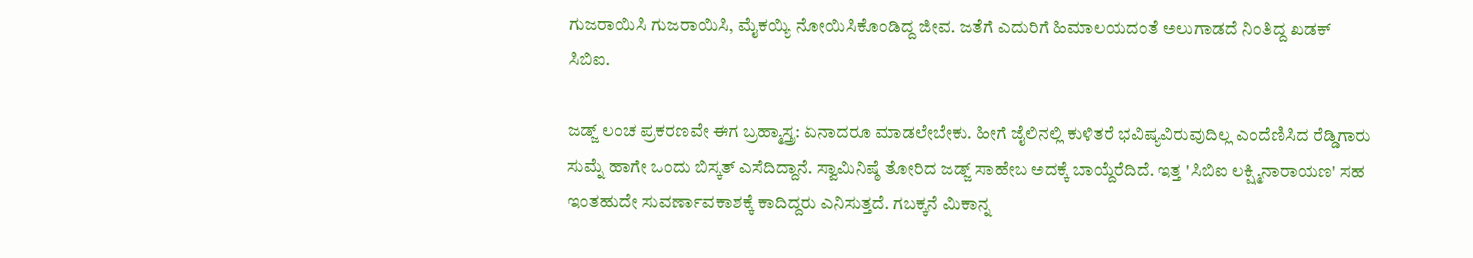ಗುಜರಾಯಿಸಿ ಗುಜರಾಯಿಸಿ, ಮೈಕಯ್ಯಿ ನೋಯಿಸಿಕೊಂಡಿದ್ದ ಜೀವ. ಜತೆಗೆ ಎದುರಿಗೆ ಹಿಮಾಲಯದಂತೆ ಅಲುಗಾಡದೆ ನಿಂತಿದ್ದ ಖಡಕ್ ಸಿಬಿಐ.

ಜಡ್ಜ್ ಲಂಚ ಪ್ರಕರಣವೇ ಈಗ ಬ್ರಹ್ಮಾಸ್ತ್ರ: ಏನಾದರೂ ಮಾಡಲೇಬೇಕು. ಹೀಗೆ ಜೈಲಿನಲ್ಲಿ ಕುಳಿತರೆ ಭವಿಷ್ಯವಿರುವುದಿಲ್ಲ ಎಂದೆಣಿಸಿದ ರೆಡ್ಡಿಗಾರು ಸುಮ್ನೆ ಹಾಗೇ ಒಂದು ಬಿಸ್ಕತ್ ಎಸೆದಿದ್ದಾನೆ. ಸ್ವಾಮಿನಿಷ್ಠೆ ತೋರಿದ ಜಡ್ಜ್ ಸಾಹೇಬ ಅದಕ್ಕೆ ಬಾಯ್ದೆರೆದಿದೆ. ಇತ್ತ 'ಸಿಬಿಐ ಲಕ್ಷ್ಮಿನಾರಾಯಣ' ಸಹ ಇಂತಹುದೇ ಸುವರ್ಣಾವಕಾಶಕ್ಕೆ ಕಾದಿದ್ದರು ಎನಿಸುತ್ತದೆ. ಗಬಕ್ಕನೆ ಮಿಕಾನ್ನ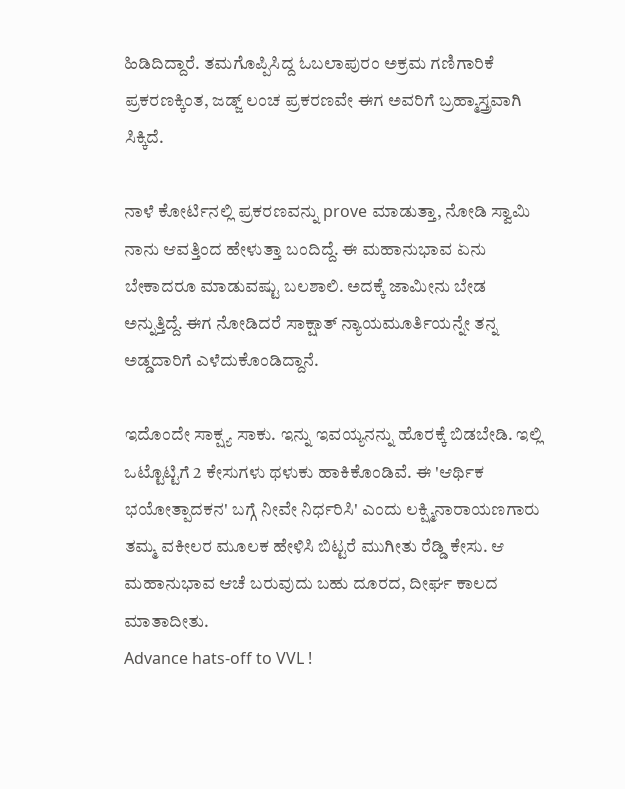ಹಿಡಿದಿದ್ದಾರೆ. ತಮಗೊಪ್ಪಿಸಿದ್ದ ಓಬಲಾಪುರಂ ಅಕ್ರಮ ಗಣಿಗಾರಿಕೆ ಪ್ರಕರಣಕ್ಕಿಂತ, ಜಡ್ಜ್ ಲಂಚ ಪ್ರಕರಣವೇ ಈಗ ಅವರಿಗೆ ಬ್ರಹ್ಮಾಸ್ತ್ರವಾಗಿ ಸಿಕ್ಕಿದೆ.

ನಾಳೆ ಕೋರ್ಟಿನಲ್ಲಿ ಪ್ರಕರಣವನ್ನು prove ಮಾಡುತ್ತಾ, ನೋಡಿ ಸ್ವಾಮಿ ನಾನು ಆವತ್ತಿಂದ ಹೇಳುತ್ತಾ ಬಂದಿದ್ದೆ. ಈ ಮಹಾನುಭಾವ ಏನು ಬೇಕಾದರೂ ಮಾಡುವಷ್ಟು ಬಲಶಾಲಿ. ಅದಕ್ಕೆ ಜಾಮೀನು ಬೇಡ ಅನ್ನುತ್ತಿದ್ದೆ. ಈಗ ನೋಡಿದರೆ ಸಾಕ್ಷಾತ್ ನ್ಯಾಯಮೂರ್ತಿಯನ್ನೇ ತನ್ನ ಅಡ್ಡದಾರಿಗೆ ಎಳೆದುಕೊಂಡಿದ್ದಾನೆ.

ಇದೊಂದೇ ಸಾಕ್ಷ್ಯ ಸಾಕು. ಇನ್ನು ಇವಯ್ಯನನ್ನು ಹೊರಕ್ಕೆ ಬಿಡಬೇಡಿ. ಇಲ್ಲಿ ಒಟ್ಟೊಟ್ಟಿಗೆ 2 ಕೇಸುಗಳು ಥಳುಕು ಹಾಕಿಕೊಂಡಿವೆ. ಈ 'ಆರ್ಥಿಕ ಭಯೋತ್ಪಾದಕನ' ಬಗ್ಗೆ ನೀವೇ ನಿರ್ಧರಿಸಿ' ಎಂದು ಲಕ್ಷ್ಮಿನಾರಾಯಣಗಾರು ತಮ್ಮ ವಕೀಲರ ಮೂಲಕ ಹೇಳಿಸಿ ಬಿಟ್ಟರೆ ಮುಗೀತು ರೆಡ್ಡಿ ಕೇಸು. ಆ ಮಹಾನುಭಾವ ಆಚೆ ಬರುವುದು ಬಹು ದೂರದ, ದೀರ್ಘ ಕಾಲದ ಮಾತಾದೀತು.
Advance hats-off to VVL !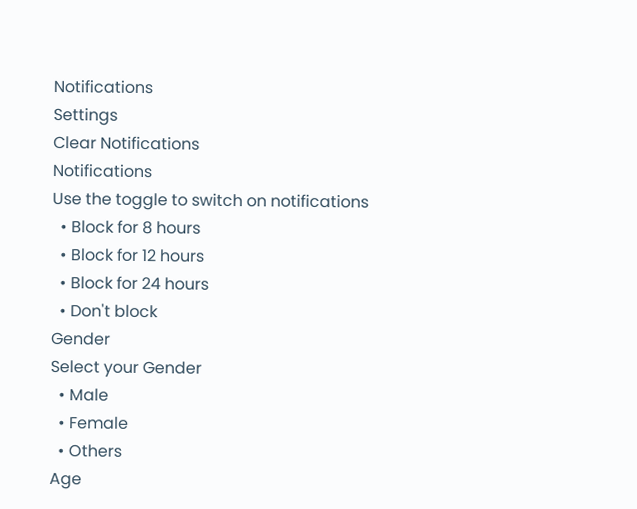Notifications
Settings
Clear Notifications
Notifications
Use the toggle to switch on notifications
  • Block for 8 hours
  • Block for 12 hours
  • Block for 24 hours
  • Don't block
Gender
Select your Gender
  • Male
  • Female
  • Others
Age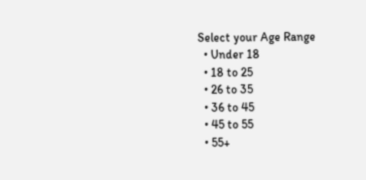Select your Age Range
  • Under 18
  • 18 to 25
  • 26 to 35
  • 36 to 45
  • 45 to 55
  • 55+